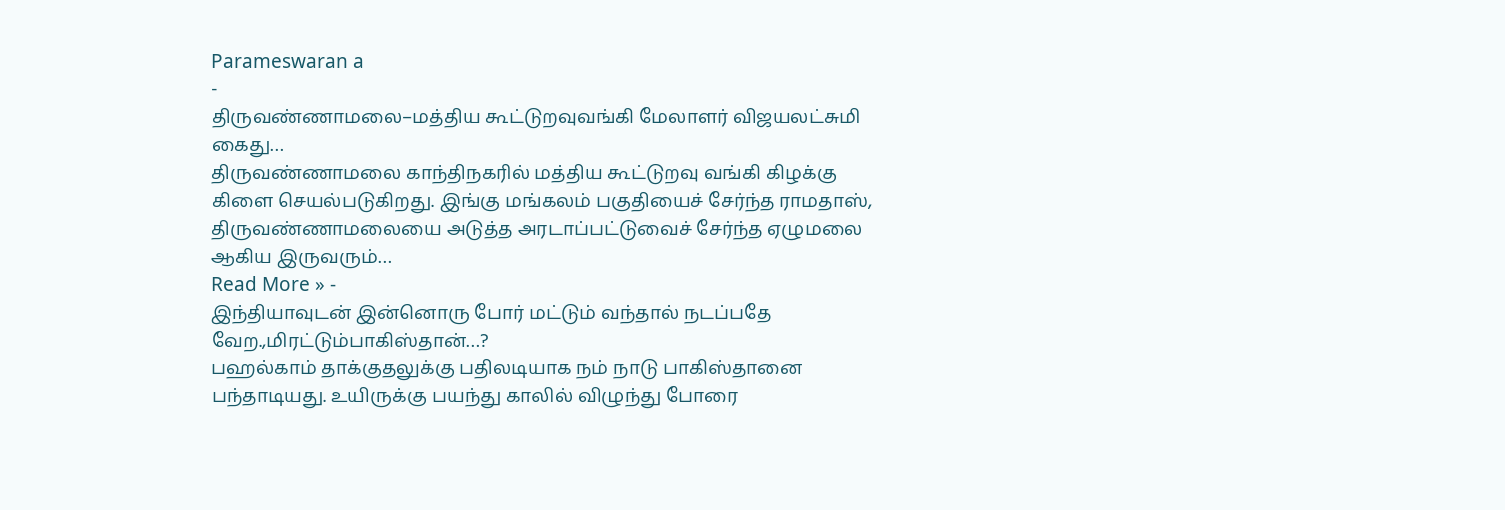Parameswaran a
-
திருவண்ணாமலை–மத்திய கூட்டுறவுவங்கி மேலாளர் விஜயலட்சுமி கைது…
திருவண்ணாமலை காந்திநகரில் மத்திய கூட்டுறவு வங்கி கிழக்கு கிளை செயல்படுகிறது. இங்கு மங்கலம் பகுதியைச் சேர்ந்த ராமதாஸ், திருவண்ணாமலையை அடுத்த அரடாப்பட்டுவைச் சேர்ந்த ஏழுமலை ஆகிய இருவரும்…
Read More » -
இந்தியாவுடன் இன்னொரு போர் மட்டும் வந்தால் நடப்பதே வேற.,மிரட்டும்பாகிஸ்தான்…?
பஹல்காம் தாக்குதலுக்கு பதிலடியாக நம் நாடு பாகிஸ்தானை பந்தாடியது. உயிருக்கு பயந்து காலில் விழுந்து போரை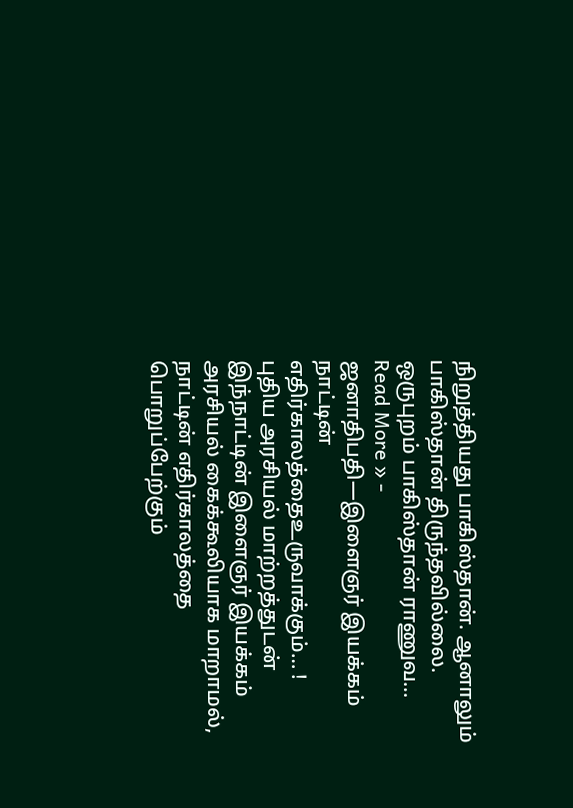நிறுத்தியது பாகிஸ்தான். ஆனாலும் பாகிஸ்தான் திருந்தவில்லை. ஒருபுறம் பாகிஸ்தான் ராணுவ…
Read More » -
ஜனாதிபதி—இளைஞர் இயக்கம் நாட்டின் எதிர்காலத்தைஉருவாக்கும்… !
புதிய அரசியல் மாற்றத்துடன் இந்நாட்டின் இளைஞர் இயக்கம் அரசியல் கைக்கூலியாக மாறாமல், நாட்டின் எதிர்காலத்தை பொறுப்பேற்கும்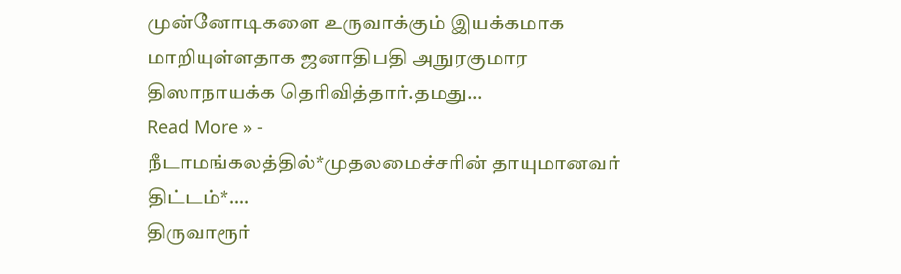முன்னோடிகளை உருவாக்கும் இயக்கமாக மாறியுள்ளதாக ஜனாதிபதி அநுரகுமார திஸாநாயக்க தெரிவித்தார்.தமது…
Read More » -
நீடாமங்கலத்தில்*முதலமைச்சரின் தாயுமானவர் திட்டம்*….
திருவாரூர்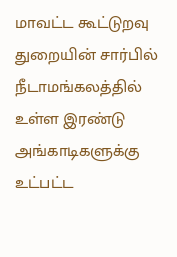மாவட்ட கூட்டுறவு துறையின் சார்பில் நீடாமங்கலத்தில் உள்ள இரண்டு அங்காடிகளுக்கு உட்பட்ட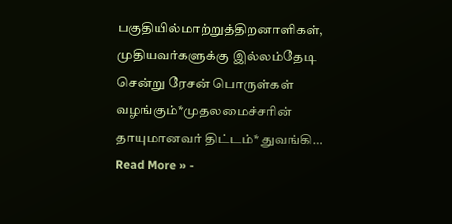பகுதியில்மாற்றுத்திறனாளிகள், முதியவர்களுக்கு இல்லம்தேடி சென்று ரேசன் பொருள்கள் வழங்கும்*முதலமைச்சரின் தாயுமானவர் திட்டம்* துவங்கி…
Read More » -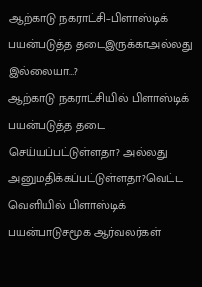ஆற்காடு நகராட்சி–பிளாஸ்டிக் பயன்படுத்த தடைஇருக்காஅல்லது இல்லையா…?
ஆற்காடு நகராட்சியில் பிளாஸ்டிக் பயன்படுத்த தடை செய்யப்பட்டுள்ளதா? அல்லது அனுமதிக்கப்பட்டுள்ளதா?வெட்ட வெளியில் பிளாஸ்டிக் பயன்பாடுசமூக ஆர்வலர்கள்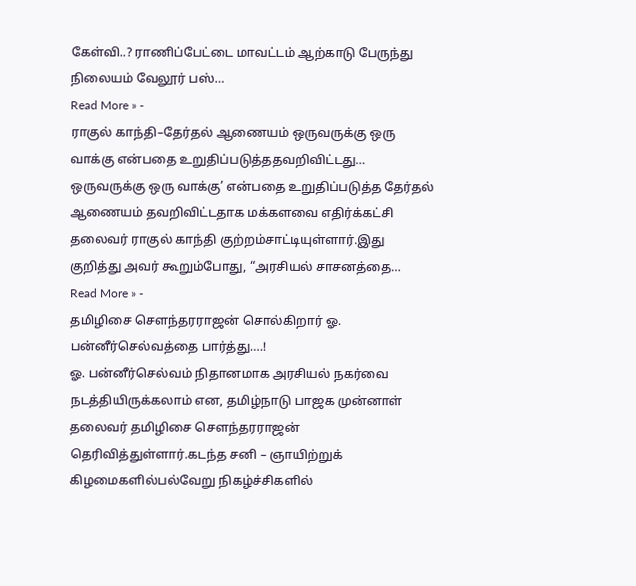கேள்வி..? ராணிப்பேட்டை மாவட்டம் ஆற்காடு பேருந்து நிலையம் வேலூர் பஸ்…
Read More » -
ராகுல் காந்தி–தேர்தல் ஆணையம் ஒருவருக்கு ஒரு வாக்கு என்பதை உறுதிப்படுத்ததவறிவிட்டது…
ஒருவருக்கு ஒரு வாக்கு’ என்பதை உறுதிப்படுத்த தேர்தல் ஆணையம் தவறிவிட்டதாக மக்களவை எதிர்க்கட்சி தலைவர் ராகுல் காந்தி குற்றம்சாட்டியுள்ளார்.இது குறித்து அவர் கூறும்போது, “அரசியல் சாசனத்தை…
Read More » -
தமிழிசை சௌந்தரராஜன் சொல்கிறார் ஓ. பன்னீர்செல்வத்தை பார்த்து….!
ஓ. பன்னீர்செல்வம் நிதானமாக அரசியல் நகர்வை நடத்தியிருக்கலாம் என, தமிழ்நாடு பாஜக முன்னாள் தலைவர் தமிழிசை சௌந்தரராஜன் தெரிவித்துள்ளார்.கடந்த சனி – ஞாயிற்றுக் கிழமைகளில்பல்வேறு நிகழ்ச்சிகளில்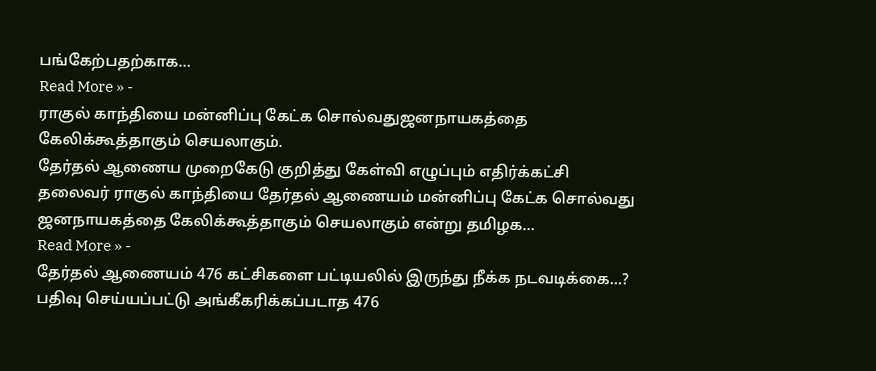பங்கேற்பதற்காக…
Read More » -
ராகுல் காந்தியை மன்னிப்பு கேட்க சொல்வதுஜனநாயகத்தை கேலிக்கூத்தாகும் செயலாகும்.
தேர்தல் ஆணைய முறைகேடு குறித்து கேள்வி எழுப்பும் எதிர்க்கட்சி தலைவர் ராகுல் காந்தியை தேர்தல் ஆணையம் மன்னிப்பு கேட்க சொல்வது ஜனநாயகத்தை கேலிக்கூத்தாகும் செயலாகும் என்று தமிழக…
Read More » -
தேர்தல் ஆணையம் 476 கட்சிகளை பட்டியலில் இருந்து நீக்க நடவடிக்கை…?
பதிவு செய்யப்பட்டு அங்கீகரிக்கப்படாத 476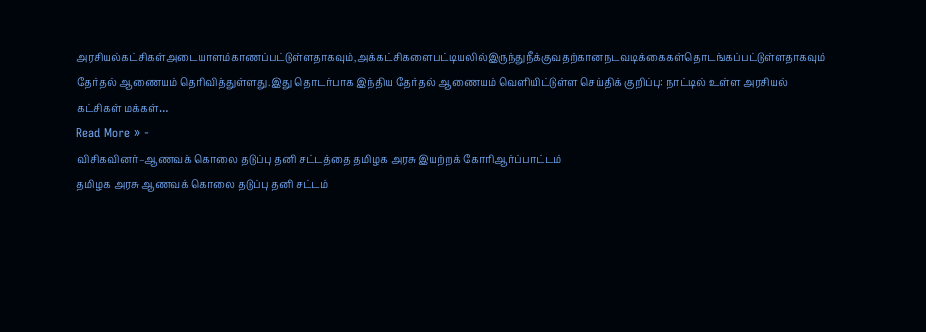அரசியல்கட்சிகள்அடையாளம்காணப்பட்டுள்ளதாகவும்,அக்கட்சிகளைபட்டியலில்இருந்துநீக்குவதற்கானநடவடிக்கைகள்தொடங்கப்பட்டுள்ளதாகவும் தேர்தல் ஆணையம் தெரிவித்துள்ளது.இது தொடர்பாக இந்திய தேர்தல் ஆணையம் வெளியிட்டுள்ள செய்திக் குறிப்பு: நாட்டில் உள்ள அரசியல் கட்சிகள் மக்கள்…
Read More » -
விசிகவினர்–ஆணவக் கொலை தடுப்பு தனி சட்டத்தை தமிழக அரசு இயற்றக் கோரிஆர்ப்பாட்டம்
தமிழக அரசு ஆணவக் கொலை தடுப்பு தனி சட்டம்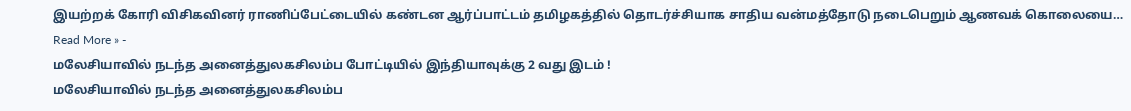இயற்றக் கோரி விசிகவினர் ராணிப்பேட்டையில் கண்டன ஆர்ப்பாட்டம் தமிழகத்தில் தொடர்ச்சியாக சாதிய வன்மத்தோடு நடைபெறும் ஆணவக் கொலையை…
Read More » -
மலேசியாவில் நடந்த அனைத்துலகசிலம்ப போட்டியில் இந்தியாவுக்கு 2 வது இடம் !
மலேசியாவில் நடந்த அனைத்துலகசிலம்ப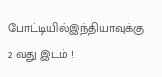போட்டியில்இந்தியாவுக்கு 2 வது இடம் !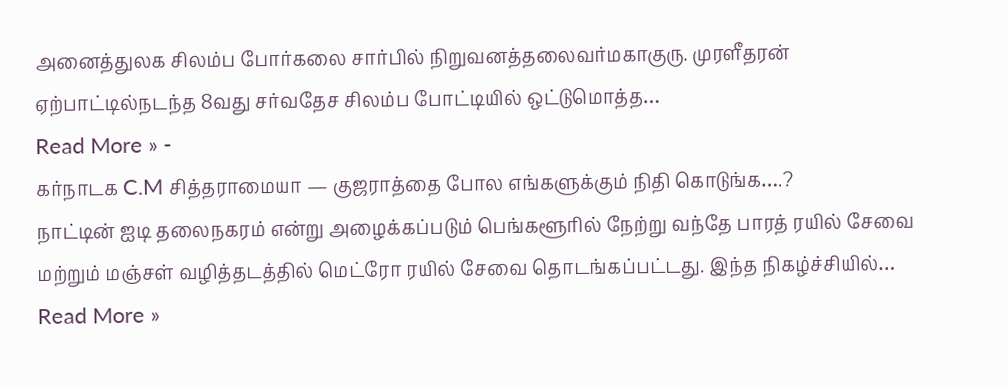அனைத்துலக சிலம்ப போர்கலை சார்பில் நிறுவனத்தலைவர்மகாகுரு. முரளீதரன் ஏற்பாட்டில்நடந்த 8வது சர்வதேச சிலம்ப போட்டியில் ஒட்டுமொத்த…
Read More » -
கர்நாடக C.M சித்தராமையா — குஜராத்தை போல எங்களுக்கும் நிதி கொடுங்க….?
நாட்டின் ஐடி தலைநகரம் என்று அழைக்கப்படும் பெங்களூரில் நேற்று வந்தே பாரத் ரயில் சேவை மற்றும் மஞ்சள் வழித்தடத்தில் மெட்ரோ ரயில் சேவை தொடங்கப்பட்டது. இந்த நிகழ்ச்சியில்…
Read More »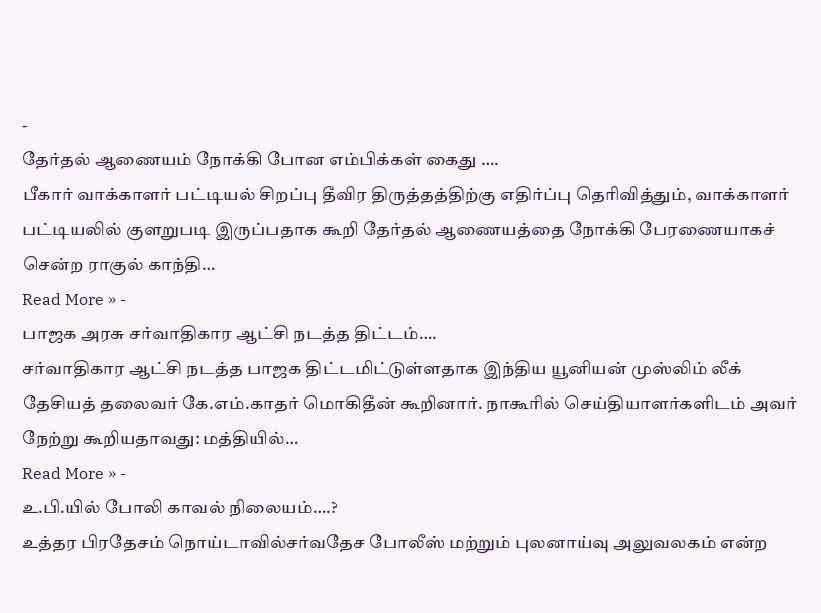-
தேர்தல் ஆணையம் நோக்கி போன எம்பிக்கள் கைது ….
பீகார் வாக்காளர் பட்டியல் சிறப்பு தீவிர திருத்தத்திற்கு எதிர்ப்பு தெரிவித்தும், வாக்காளர் பட்டியலில் குளறுபடி இருப்பதாக கூறி தேர்தல் ஆணையத்தை நோக்கி பேரணையாகச் சென்ற ராகுல் காந்தி…
Read More » -
பாஜக அரசு சர்வாதிகார ஆட்சி நடத்த திட்டம்….
சர்வாதிகார ஆட்சி நடத்த பாஜக திட்டமிட்டுள்ளதாக இந்திய யூனியன் முஸ்லிம் லீக் தேசியத் தலைவர் கே.எம்.காதர் மொகிதீன் கூறினார். நாகூரில் செய்தியாளர்களிடம் அவர் நேற்று கூறியதாவது: மத்தியில்…
Read More » -
உ.பி.யில் போலி காவல் நிலையம்….?
உத்தர பிரதேசம் நொய்டாவில்சர்வதேச போலீஸ் மற்றும் புலனாய்வு அலுவலகம் என்ற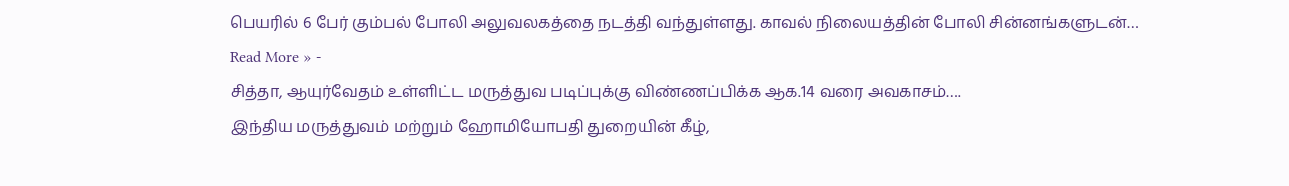பெயரில் 6 பேர் கும்பல் போலி அலுவலகத்தை நடத்தி வந்துள்ளது. காவல் நிலையத்தின் போலி சின்னங்களுடன்…
Read More » -
சித்தா, ஆயுர்வேதம் உள்ளிட்ட மருத்துவ படிப்புக்கு விண்ணப்பிக்க ஆக.14 வரை அவகாசம்….
இந்திய மருத்துவம் மற்றும் ஹோமியோபதி துறையின் கீழ்,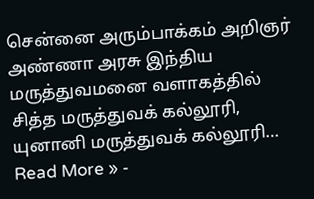சென்னை அரும்பாக்கம் அறிஞர் அண்ணா அரசு இந்திய மருத்துவமனை வளாகத்தில் சித்த மருத்துவக் கல்லூரி, யுனானி மருத்துவக் கல்லூரி…
Read More » -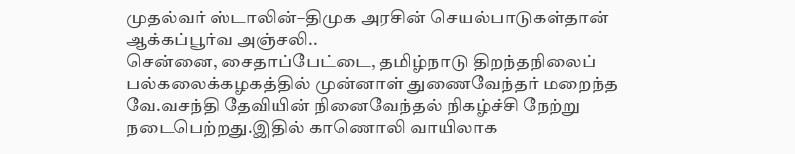முதல்வர் ஸ்டாலின்–திமுக அரசின் செயல்பாடுகள்தான் ஆக்கப்பூர்வ அஞ்சலி..
சென்னை, சைதாப்பேட்டை, தமிழ்நாடு திறந்தநிலைப் பல்கலைக்கழகத்தில் முன்னாள் துணைவேந்தர் மறைந்த வே.வசந்தி தேவியின் நினைவேந்தல் நிகழ்ச்சி நேற்று நடைபெற்றது.இதில் காணொலி வாயிலாக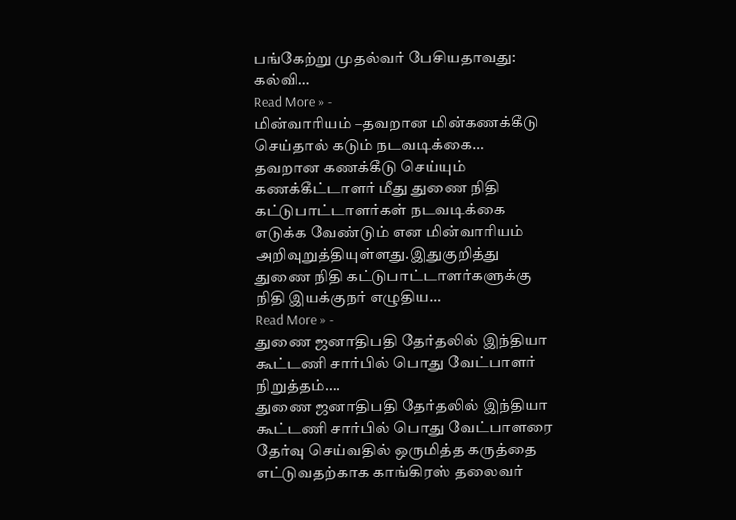பங்கேற்று முதல்வர் பேசியதாவது: கல்வி…
Read More » -
மின்வாரியம் –தவறான மின்கணக்கீடு செய்தால் கடும் நடவடிக்கை…
தவறான கணக்கீடு செய்யும் கணக்கீட்டாளர் மீது துணை நிதி கட்டுபாட்டாளர்கள் நடவடிக்கை எடுக்க வேண்டும் என மின்வாரியம் அறிவுறுத்தியுள்ளது.இதுகுறித்து துணை நிதி கட்டுபாட்டாளர்களுக்கு நிதி இயக்குநர் எழுதிய…
Read More » -
துணை ஜனாதிபதி தேர்தலில் இந்தியா கூட்டணி சார்பில் பொது வேட்பாளர் நிறுத்தம்….
துணை ஜனாதிபதி தேர்தலில் இந்தியா கூட்டணி சார்பில் பொது வேட்பாளரை தேர்வு செய்வதில் ஒருமித்த கருத்தை எட்டுவதற்காக காங்கிரஸ் தலைவர்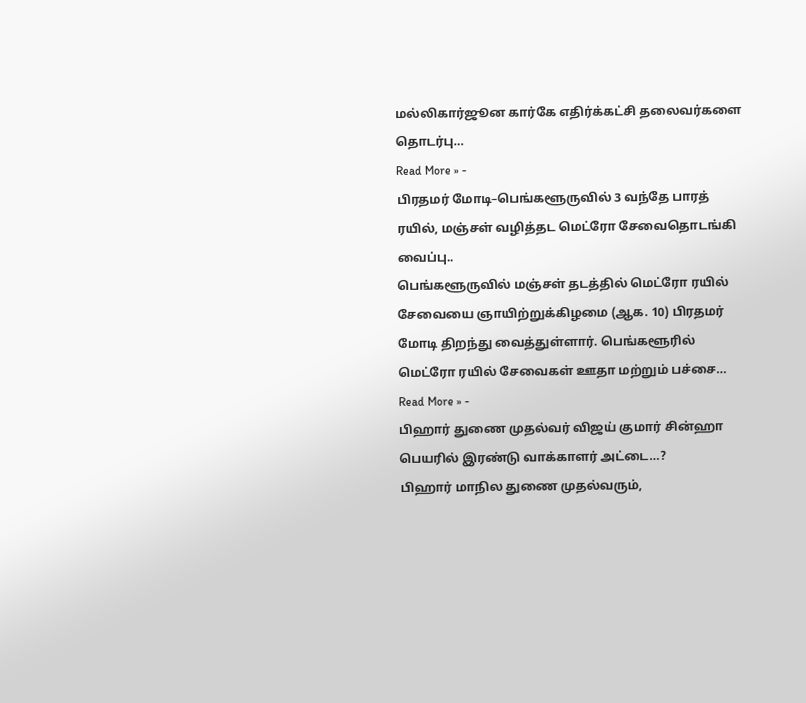மல்லிகார்ஜூன கார்கே எதிர்க்கட்சி தலைவர்களை தொடர்பு…
Read More » -
பிரதமர் மோடி–பெங்களூருவில் 3 வந்தே பாரத் ரயில், மஞ்சள் வழித்தட மெட்ரோ சேவைதொடங்கி வைப்பு..
பெங்களூருவில் மஞ்சள் தடத்தில் மெட்ரோ ரயில் சேவையை ஞாயிற்றுக்கிழமை (ஆக. 10) பிரதமர் மோடி திறந்து வைத்துள்ளார். பெங்களூரில் மெட்ரோ ரயில் சேவைகள் ஊதா மற்றும் பச்சை…
Read More » -
பிஹார் துணை முதல்வர் விஜய் குமார் சின்ஹா பெயரில் இரண்டு வாக்காளர் அட்டை…?
பிஹார் மாநில துணை முதல்வரும்,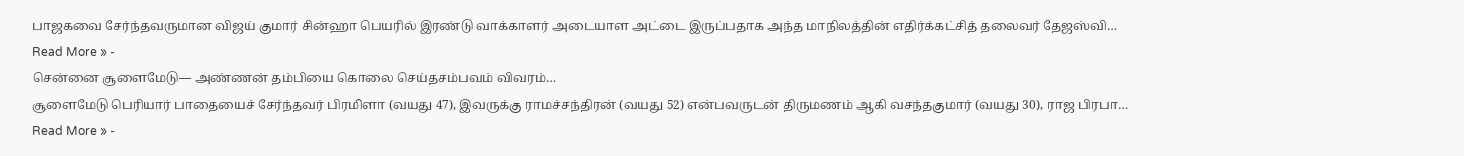பாஜகவை சேர்ந்தவருமான விஜய் குமார் சின்ஹா பெயரில் இரண்டு வாக்காளர் அடையாள அட்டை இருப்பதாக அந்த மாநிலத்தின் எதிர்க்கட்சித் தலைவர் தேஜஸ்வி…
Read More » -
சென்னை சூளைமேடு— அண்ணன் தம்பியை கொலை செய்தசம்பவம் விவரம்…
சூளைமேடு பெரியார் பாதையைச் சேர்ந்தவர் பிரமிளா (வயது 47), இவருக்கு ராமச்சந்திரன் (வயது 52) என்பவருடன் திருமணம் ஆகி வசந்தகுமார் (வயது 30), ராஜ பிரபா…
Read More » -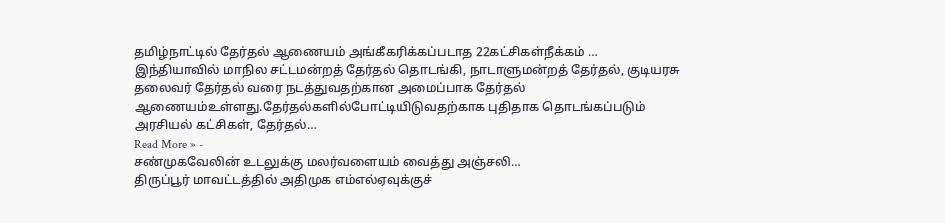தமிழ்நாட்டில் தேர்தல் ஆணையம் அங்கீகரிக்கப்படாத 22கட்சிகள்நீக்கம் …
இந்தியாவில் மாநில சட்டமன்றத் தேர்தல் தொடங்கி, நாடாளுமன்றத் தேர்தல், குடியரசு தலைவர் தேர்தல் வரை நடத்துவதற்கான அமைப்பாக தேர்தல் ஆணையம்உள்ளது.தேர்தல்களில்போட்டியிடுவதற்காக புதிதாக தொடங்கப்படும் அரசியல் கட்சிகள், தேர்தல்…
Read More » -
சண்முகவேலின் உடலுக்கு மலர்வளையம் வைத்து அஞ்சலி…
திருப்பூர் மாவட்டத்தில் அதிமுக எம்எல்ஏவுக்குச்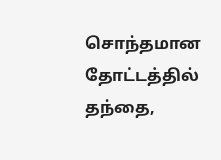சொந்தமான தோட்டத்தில் தந்தை,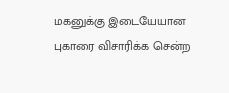மகனுக்கு இடையேயான புகாரை விசாரிக்க சென்ற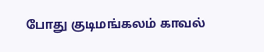போது குடிமங்கலம் காவல்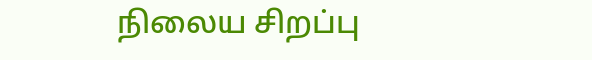நிலைய சிறப்பு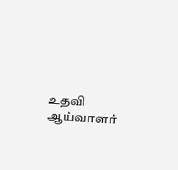உதவி ஆய்வாளர்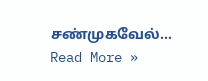சண்முகவேல்…
Read More »